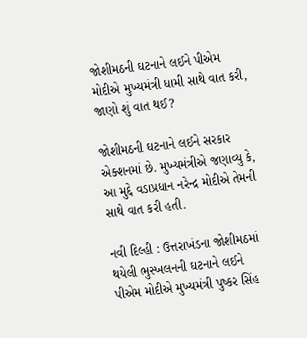જોશીમઠની ઘટનાને લઈને પીએમ મોદીએ મુખ્યમંત્રી ધામી સાથે વાત કરી, જાણો શું વાત થઈ?

જોશીમઠની ઘટનાને લઈને સરકાર એક્શનમાં છે. મુખ્યમંત્રીએ જણાવ્યુ કે, આ મુદ્દે વડાપ્રધાન નરેન્દ્ર મોદીએ તેમની સાથે વાત કરી હતી.

નવી દિલ્હી : ઉત્તરાખંડના જોશીમઠમાં થયેલી ભુસ્ખલનની ઘટનાને લઈને પીએમ મોદીએ મુખ્યમંત્રી પુષ્કર સિંહ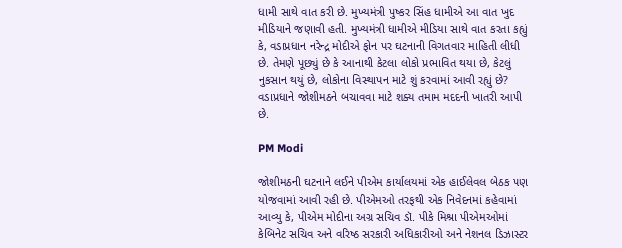ધામી સાથે વાત કરી છે. મુખ્યમંત્રી પુષ્કર સિંહ ધામીએ આ વાત ખુદ મીડિયાને જણાવી હતી. મુખ્યમંત્રી ધામીએ મીડિયા સાથે વાત કરતા કહ્યું કે, વડાપ્રધાન નરેન્દ્ર મોદીએ ફોન પર ઘટનાની વિગતવાર માહિતી લીધી છે. તેમણે પૂછ્યું છે કે આનાથી કેટલા લોકો પ્રભાવિત થયા છે, કેટલું નુકસાન થયું છે, લોકોના વિસ્થાપન માટે શું કરવામાં આવી રહ્યું છે? વડાપ્રધાને જોશીમઠને બચાવવા માટે શક્ય તમામ મદદની ખાતરી આપી છે.

PM Modi

જોશીમઠની ઘટનાને લઈને પીએમ કાર્યાલયમાં એક હાઈલેવલ બેઠક પણ યોજવામાં આવી રહી છે. પીએમઓ તરફથી એક નિવેદનમાં કહેવામાં આવ્યુ કે, પીએમ મોદીના અગ્ર સચિવ ડૉ. પીકે મિશ્રા પીએમઓમાં કેબિનેટ સચિવ અને વરિષ્ઠ સરકારી અધિકારીઓ અને નેશનલ ડિઝાસ્ટર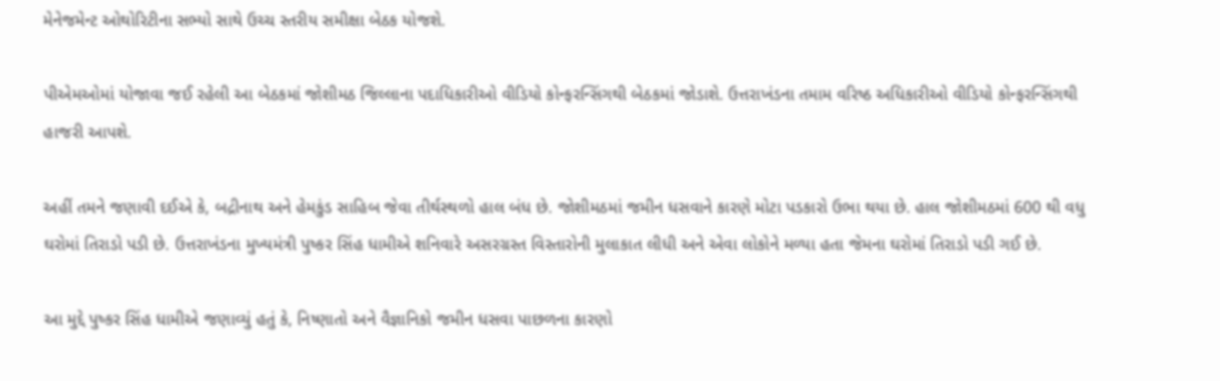મેનેજમેન્ટ ઓથોરિટીના સભ્યો સાથે ઉચ્ચ સ્તરીય સમીક્ષા બેઠક યોજશે.

પીએમઓમાં યોજાવા જઈ રહેલી આ બેઠકમાં જોશીમઠ જિલ્લાના પદાધિકારીઓ વીડિયો કોન્ફરન્સિંગથી બેઠકમાં જોડાશે. ઉત્તરાખંડના તમામ વરિષ્ઠ અધિકારીઓ વીડિયો કોન્ફરન્સિંગથી હાજરી આપશે.

અહીં તમને જણાવી દઈએ કે, બદ્રીનાથ અને હેમકુંડ સાહિબ જેવા તીર્થસ્થળો હાલ બંધ છે. જોશીમઠમાં જમીન ધસવાને કારણે મોટા પડકારો ઉભા થયા છે. હાલ જોશીમઠમાં 600 થી વધુ ઘરોમાં તિરાડો પડી છે. ઉત્તરાખંડના મુખ્યમંત્રી પુષ્કર સિંહ ધામીએ શનિવારે અસરગ્રસ્ત વિસ્તારોની મુલાકાત લીધી અને એવા લોકોને મળ્યા હતા જેમના ઘરોમાં તિરાડો પડી ગઈ છે.

આ મુદ્દે પુષ્કર સિંહ ધામીએ જણાવ્યું હતું કે, નિષ્ણાતો અને વૈજ્ઞાનિકો જમીન ધસવા પાછળના કારણો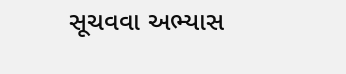સૂચવવા અભ્યાસ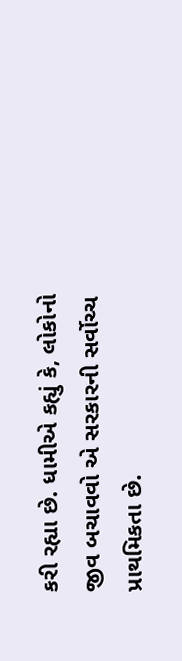કરી રહ્યા છે. ધામીએ કહ્યું કે, લોકોનો જીવ બચાવવો એ સરકારની સર્વોચ્ચ પ્રાથમિકતા છે.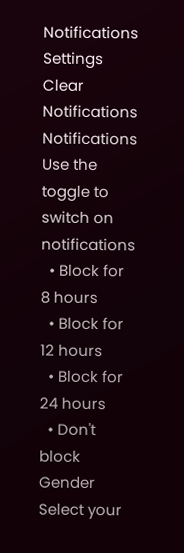Notifications
Settings
Clear Notifications
Notifications
Use the toggle to switch on notifications
  • Block for 8 hours
  • Block for 12 hours
  • Block for 24 hours
  • Don't block
Gender
Select your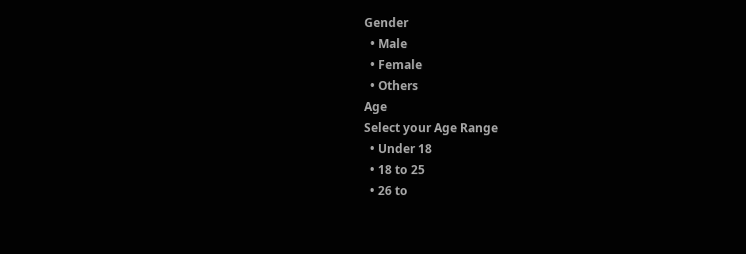Gender
  • Male
  • Female
  • Others
Age
Select your Age Range
  • Under 18
  • 18 to 25
  • 26 to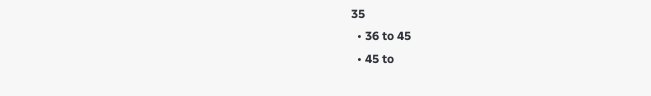35
  • 36 to 45
  • 45 to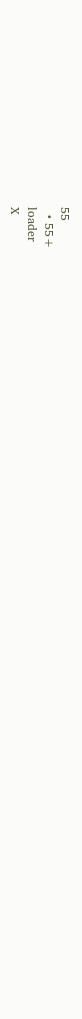55
  • 55+
loader
X